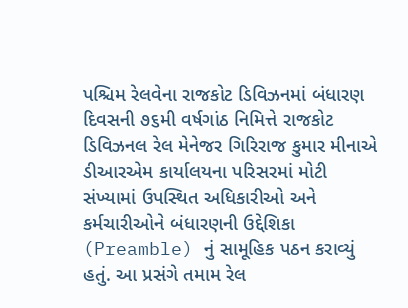પશ્ચિમ રેલવેના રાજકોટ ડિવિઝનમાં બંધારણ દિવસની ૭૬મી વર્ષગાંઠ નિમિત્તે રાજકોટ ડિવિઝનલ રેલ મેનેજર ગિરિરાજ કુમાર મીનાએ ડીઆરએમ કાર્યાલયના પરિસરમાં મોટી સંખ્યામાં ઉપસ્થિત અધિકારીઓ અને કર્મચારીઓને બંધારણની ઉદ્દેશિકા (Preamble) નું સામૂહિક પઠન કરાવ્યું હતું. આ પ્રસંગે તમામ રેલ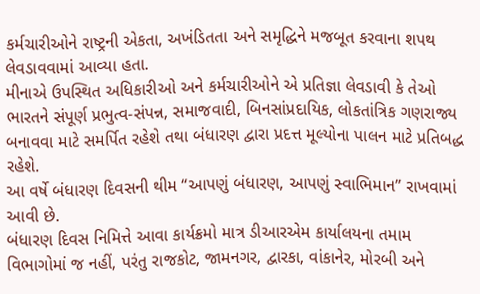કર્મચારીઓને રાષ્ટ્રની એકતા, અખંડિતતા અને સમૃદ્ધિને મજબૂત કરવાના શપથ લેવડાવવામાં આવ્યા હતા.
મીનાએ ઉપસ્થિત અધિકારીઓ અને કર્મચારીઓને એ પ્રતિજ્ઞા લેવડાવી કે તેઓ ભારતને સંપૂર્ણ પ્રભુત્વ-સંપન્ન, સમાજવાદી, બિનસાંપ્રદાયિક, લોકતાંત્રિક ગણરાજ્ય બનાવવા માટે સમર્પિત રહેશે તથા બંધારણ દ્વારા પ્રદત્ત મૂલ્યોના પાલન માટે પ્રતિબદ્ધ રહેશે.
આ વર્ષે બંધારણ દિવસની થીમ “આપણું બંધારણ, આપણું સ્વાભિમાન” રાખવામાં આવી છે.
બંધારણ દિવસ નિમિત્તે આવા કાર્યક્રમો માત્ર ડીઆરએમ કાર્યાલયના તમામ વિભાગોમાં જ નહીં, પરંતુ રાજકોટ, જામનગર, દ્વારકા, વાંકાનેર, મોરબી અને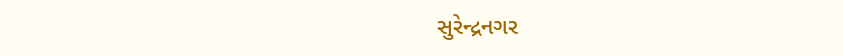સુરેન્દ્રનગર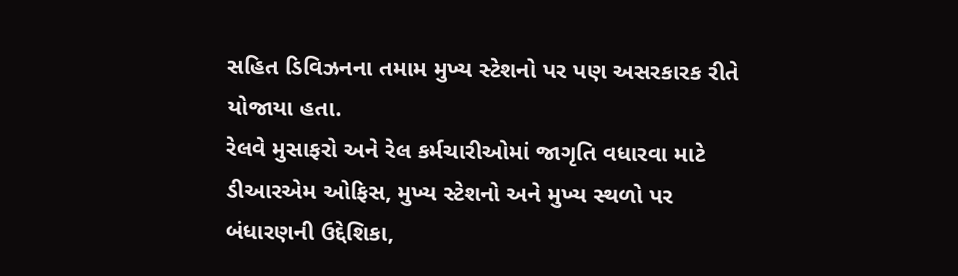સહિત ડિવિઝનના તમામ મુખ્ય સ્ટેશનો પર પણ અસરકારક રીતે યોજાયા હતા.
રેલવે મુસાફરો અને રેલ કર્મચારીઓમાં જાગૃતિ વધારવા માટે ડીઆરએમ ઓફિસ, મુખ્ય સ્ટેશનો અને મુખ્ય સ્થળો પર બંધારણની ઉદ્દેશિકા,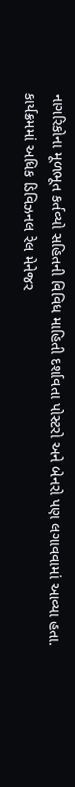નાગરિકોના મૂળભૂત કર્તવ્યો સહિતની વિવિધ માહિતી દર્શાવતા પોસ્ટરો અને બેનરો પણ લગાવવામાં આવ્યા હતા.
કાર્યક્રમમાં અધિક ડિવિઝનલ રેલ મેનેજર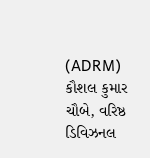(ADRM) કૌશલ કુમાર ચૌબે, વરિષ્ઠ ડિવિઝનલ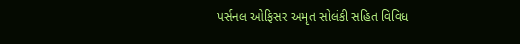પર્સનલ ઓફિસર અમૃત સોલંકી સહિત વિવિધ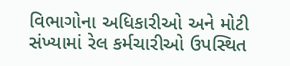વિભાગોના અધિકારીઓ અને મોટી સંખ્યામાં રેલ કર્મચારીઓ ઉપસ્થિત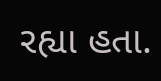રહ્યા હતા.